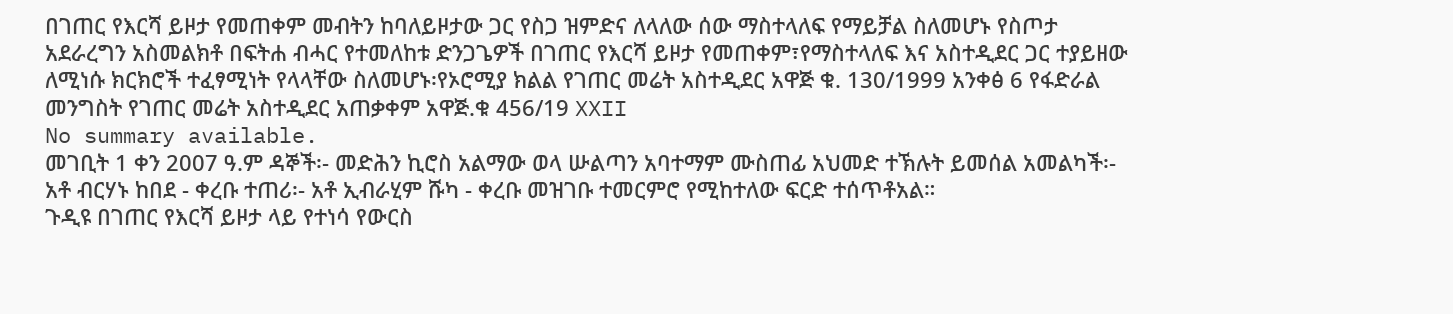በገጠር የእርሻ ይዞታ የመጠቀም መብትን ከባለይዞታው ጋር የስጋ ዝምድና ለላለው ሰው ማስተላለፍ የማይቻል ስለመሆኑ የስጦታ አደራረግን አስመልክቶ በፍትሐ ብሓር የተመለከቱ ድንጋጌዎች በገጠር የእርሻ ይዞታ የመጠቀም፣የማስተላለፍ እና አስተዲደር ጋር ተያይዘው ለሚነሱ ክርክሮች ተፈፃሚነት የላላቸው ስለመሆኑ፡የኦሮሚያ ክልል የገጠር መሬት አስተዲደር አዋጅ ቁ. 130/1999 አንቀፅ 6 የፋድራል መንግስት የገጠር መሬት አስተዲደር አጠቃቀም አዋጅ.ቁ 456/19 XXII
No summary available.
መገቢት 1 ቀን 2007 ዓ.ም ዳኞች፡- መድሕን ኪሮስ አልማው ወላ ሡልጣን አባተማም ሙስጠፊ አህመድ ተኽሉት ይመሰል አመልካች፡- አቶ ብርሃኑ ከበደ - ቀረቡ ተጠሪ፡- አቶ ኢብራሂም ሹካ - ቀረቡ መዝገቡ ተመርምሮ የሚከተለው ፍርድ ተሰጥቶአል።
ጉዲዩ በገጠር የእርሻ ይዞታ ላይ የተነሳ የውርስ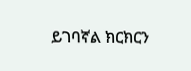ይገባኛል ክርክርን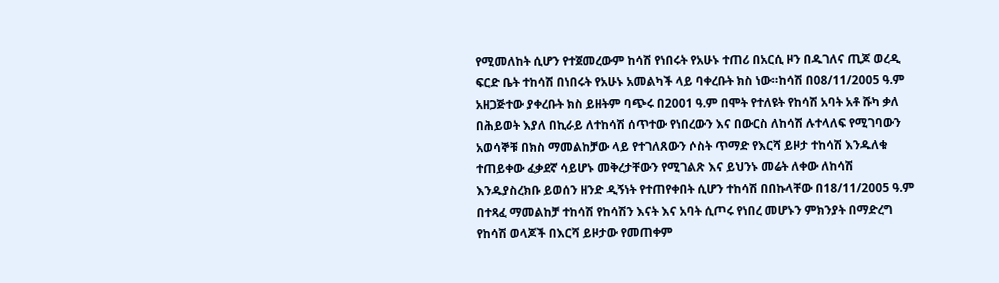የሚመለከት ሲሆን የተጀመረውም ከሳሽ የነበሩት የአሁኑ ተጠሪ በአርሲ ዞን በዱገለና ጢጆ ወረዲ ፍርድ ቤት ተከሳሽ በነበሩት የአሁኑ አመልካች ላይ ባቀረቡት ክስ ነው።ከሳሽ በ08/11/2005 ዓ.ም አዘጋጅተው ያቀረቡት ክስ ይዘትም ባጭሩ በ2001 ዓ.ም በሞት የተለዩት የከሳሽ አባት አቶ ሹካ ቃለ በሕይወት እያለ በኪራይ ለተከሳሽ ሰጥተው የነበረውን እና በውርስ ለከሳሽ ሉተላለፍ የሚገባውን አወሳኞቹ በክስ ማመልከቻው ላይ የተገለጸውን ሶስት ጥማድ የእርሻ ይዞታ ተከሳሽ እንዱለቁ ተጠይቀው ፈቃደኛ ሳይሆኑ መቅረታቸውን የሚገልጽ እና ይህንኑ መሬት ለቀው ለከሳሽ እንዱያስረክቡ ይወሰን ዘንድ ዲኝነት የተጠየቀበት ሲሆን ተከሳሽ በበኩላቸው በ18/11/2005 ዓ.ም በተጻፈ ማመልከቻ ተከሳሽ የከሳሽን እናት እና አባት ሲጦሩ የነበረ መሆኑን ምክንያት በማድረግ የከሳሽ ወላጆች በእርሻ ይዞታው የመጠቀም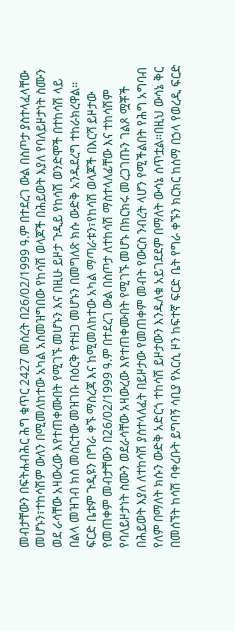መብታቸውን በፍትሐብሕር ሕግ ቁጥር 2427 መሰረት በ26/02/1999 ዓ.ም በተደረገ ውል በስጦታ ያስተላፈላቸው መሆኑን፣ተከሳሽም ውለን በሚመለከተው አካል አስመዝግበው የከሳሽ ወላጆች በሕይወት እያለ የባለይዞታነት ስሙን ወደ ራሳቸው አዛውረው እየተጠቀሙበት የሚገኙ መሆኑን እና በዚሁ ይዞታ ጉዲይ የከሳሽ ወንድሞች በተከሳሽ ላይ በልላ መዝገብ ክስ መስርተው መዝገቡ በዕርቅ የተዘጋ መሆኑን በመግለጽ ክሱ ውድቅ አንዱደረግ ተከራክረዋል።
ፍርድ ቤቱም ጉዲዩን በግራ ቀኙ ማስረጃ እና ከሚመለከተው አካል ማጣራቱን፣የከሳሽ ወላጆች በእርሻ ይዞታው የመጠቀም መብታቸውን በ26/02/1999 ዓ.ም በተደረገ ውል በስጦታ ለተከሳሽ ማስተላለፊቸው እና ተከሳሽም የባለይዞታነት ስሙን ወደራሳቸው አዛውረው እየተጠቀሙበት የሚገኙ መሆኑ በክርክሩ መረጋገጡን ገልጾ ሟቾች በሕይወት እያለ ለተከሳሽ ያስተላለፈት በይዞታው የመጠቀም መብት የውርስ ንብረት ላሆን የሚችልበት የሕግ አግባብ የለም በማለት ክሱን ውድቅ አድርጎ ተከሳሽ ይዞታውን እንዱለቁ አይገደደም በማለት ውሳኔ ሰጥቷል።በዚህ ውሳኔ ቅር በመሰኘት ከሳሽ ባቀረቡት ይግባኝ ሳቢያ የአርሲ ዞን ከፍተኛ ፍርድ ቤት የግራ ቀኙን ክርክር ከሰማ በኃላ የወረዲ ፍርድ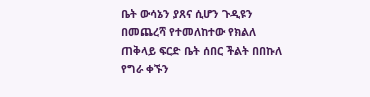ቤት ውሳኔን ያጸና ሲሆን ጉዲዩን በመጨረሻ የተመለከተው የክልለ ጠቅላይ ፍርድ ቤት ሰበር ችልት በበኩለ የግራ ቀኙን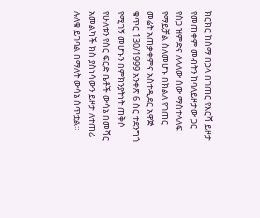ክርክር ከሰማ በኃላ በገጠር የእርሻ ይዞታ የመጠቀም መብትን ከባለይዞታው ጋር የስጋ ዝምድና ለላለው ሰው ማስተላለፍ የማይቻል ስለመሆኑ በክልለ የገጠር መሬት አጠቃቀምና አስተዲደር አዋጅ ቁጥር 130/1999 አንቀጽ 6 ስር ተደንግጎ የሚገኝ መሆኑን በምክንያትነት ጠቅሶ የሁለቱን የስር ፍርድ ቤቶች ውሳኔ በመሻር አመልካች ክስ ያስነሳውን ይዞታ ለተጠሪ ሉለቁ ይገባል በማለት ውሳኔ ሰጥቷል።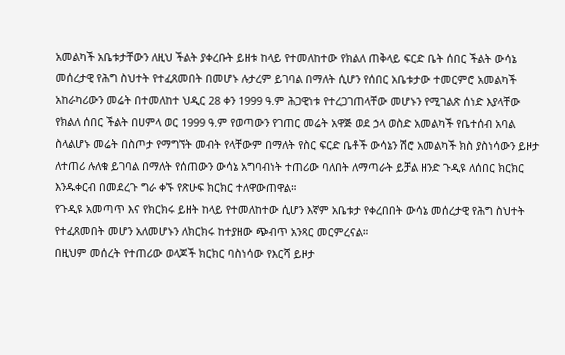አመልካች አቤቱታቸውን ለዚህ ችልት ያቀረቡት ይዘቱ ከላይ የተመለከተው የክልለ ጠቅላይ ፍርድ ቤት ሰበር ችልት ውሳኔ መሰረታዊ የሕግ ስህተት የተፈጸመበት በመሆኑ ሉታረም ይገባል በማለት ሲሆን የሰበር አቤቱታው ተመርምሮ አመልካች አከራካሪውን መሬት በተመለከተ ህዲር 28 ቀን 1999 ዓ.ም ሕጋዊነቱ የተረጋገጠላቸው መሆኑን የሚገልጽ ሰነድ እያላቸው የክልለ ሰበር ችልት በሀምላ ወር 1999 ዓ.ም የወጣውን የገጠር መሬት አዋጅ ወደ ኃላ ወስድ አመልካች የቤተሰብ አባል ስላልሆኑ መሬት በስጦታ የማግኘት መብት የላቸውም በማለት የስር ፍርድ ቤቶች ውሳኔን ሽሮ አመልካች ክስ ያስነሳውን ይዞታ ለተጠሪ ሉለቁ ይገባል በማለት የሰጠውን ውሳኔ አግባብነት ተጠሪው ባለበት ለማጣራት ይቻል ዘንድ ጉዲዩ ለሰበር ክርክር እንዱቀርብ በመደረጉ ግራ ቀኙ የጽሁፍ ክርክር ተለዋውጠዋል።
የጉዲዩ አመጣጥ እና የክርክሩ ይዘት ከላይ የተመለከተው ሲሆን እኛም አቤቱታ የቀረበበት ውሳኔ መሰረታዊ የሕግ ስህተት የተፈጸመበት መሆን አለመሆኑን ለክርክሩ ከተያዘው ጭብጥ አንጻር መርምረናል።
በዚህም መሰረት የተጠሪው ወላጆች ክርክር ባስነሳው የእርሻ ይዞታ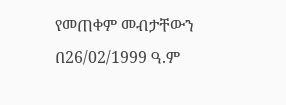የመጠቀም መብታቸውን በ26/02/1999 ዓ.ም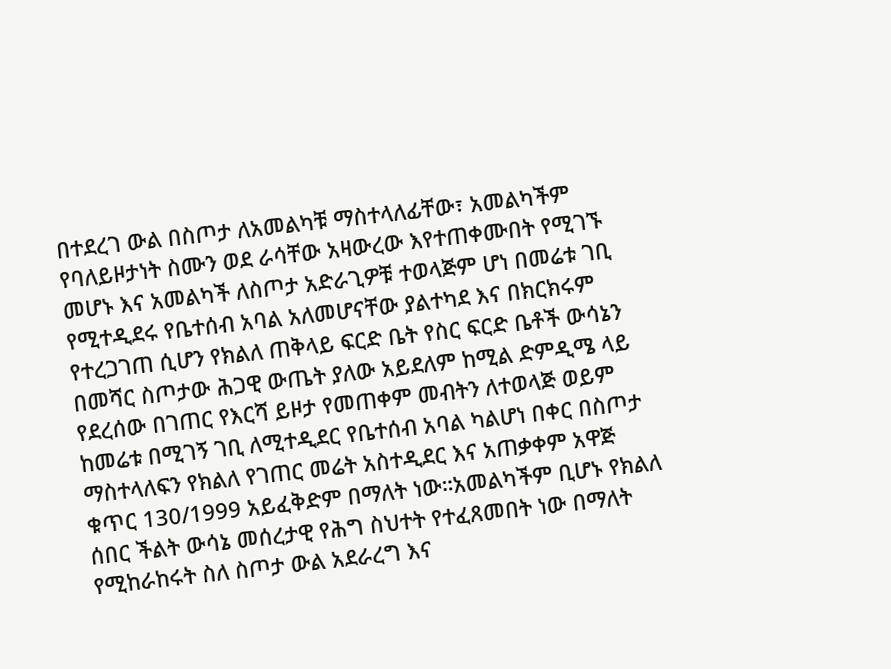በተደረገ ውል በስጦታ ለአመልካቹ ማስተላለፊቸው፣ አመልካችም የባለይዞታነት ስሙን ወደ ራሳቸው አዛውረው እየተጠቀሙበት የሚገኙ መሆኑ እና አመልካች ለስጦታ አድራጊዎቹ ተወላጅም ሆነ በመሬቱ ገቢ የሚተዲደሩ የቤተሰብ አባል አለመሆናቸው ያልተካደ እና በክርክሩም የተረጋገጠ ሲሆን የክልለ ጠቅላይ ፍርድ ቤት የስር ፍርድ ቤቶች ውሳኔን በመሻር ስጦታው ሕጋዊ ውጤት ያለው አይደለም ከሚል ድምዲሜ ላይ የደረሰው በገጠር የእርሻ ይዞታ የመጠቀም መብትን ለተወላጅ ወይም ከመሬቱ በሚገኝ ገቢ ለሚተዲደር የቤተሰብ አባል ካልሆነ በቀር በስጦታ ማስተላለፍን የክልለ የገጠር መሬት አስተዲደር እና አጠቃቀም አዋጅ ቁጥር 130/1999 አይፈቅድም በማለት ነው።አመልካችም ቢሆኑ የክልለ ሰበር ችልት ውሳኔ መሰረታዊ የሕግ ስህተት የተፈጸመበት ነው በማለት የሚከራከሩት ስለ ስጦታ ውል አደራረግ እና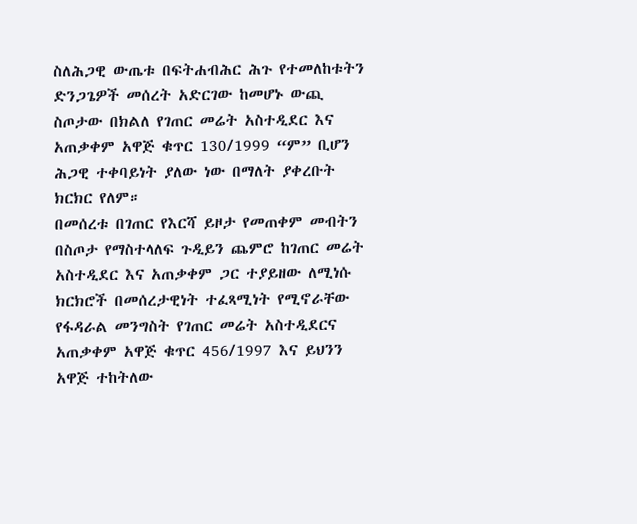ስለሕጋዊ ውጤቱ በፍትሐብሕር ሕጉ የተመለከቱትን ድንጋጌዎች መሰረት አድርገው ከመሆኑ ውጪ ስጦታው በክልለ የገጠር መሬት አስተዲደር እና አጠቃቀም አዋጅ ቁጥር 130/1999 “ም” ቢሆን ሕጋዊ ተቀባይነት ያለው ነው በማለት ያቀረቡት ክርክር የለም።
በመሰረቱ በገጠር የእርሻ ይዞታ የመጠቀም መብትን በስጦታ የማስተላለፍ ጉዲይን ጨምሮ ከገጠር መሬት አስተዲደር እና አጠቃቀም ጋር ተያይዘው ለሚነሱ ክርክሮች በመሰረታዊነት ተፈጻሚነት የሚኖራቸው የፋዳራል መንግስት የገጠር መሬት አስተዲደርና አጠቃቀም አዋጅ ቁጥር 456/1997 እና ይህንን አዋጅ ተከትለው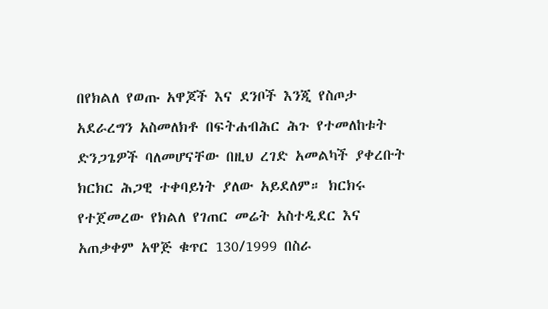በየክልለ የወጡ አዋጆች እና ደንቦች እንጂ የስጦታ አደራረግን አስመለክቶ በፍትሐብሕር ሕጉ የተመለከቱት ድንጋጌዎች ባለመሆናቸው በዚህ ረገድ አመልካች ያቀረቡት ክርክር ሕጋዊ ተቀባይነት ያለው አይደለም። ክርክሩ የተጀመረው የክልለ የገጠር መሬት አስተዲደር እና አጠቃቀም አዋጅ ቁጥር 130/1999 በስራ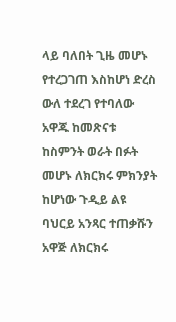ላይ ባለበት ጊዜ መሆኑ የተረጋገጠ እስከሆነ ድረስ ውለ ተደረገ የተባለው አዋጁ ከመጽናቱ ከስምንት ወራት በፉት መሆኑ ለክርክሩ ምክንያት ከሆነው ጉዲይ ልዩ ባህርይ አንጻር ተጠቃሹን አዋጅ ለክርክሩ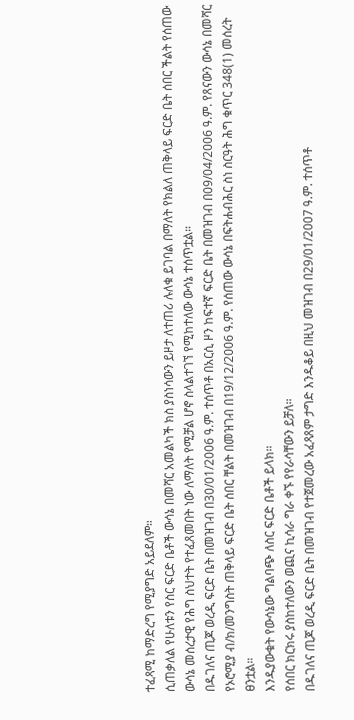ተፈጻሚ ከማድረግ የሚያግድ አይደለም።
ሲጠቃለል የሁለቱን የስር ፍርድ ቤቶች ውሳኔ በመሻር አመልካች ክስ ያስነሳውን ይዞታ ለተጠሪ ሉለቁ ይገባል በማለት የክልለ ጠቅላይ ፍርድ ቤት ሰበር ችልት የሰጠው ውሳኔ መሰረታዊ የሕግ ስህተት የተፈጸመበት ነው ለማለት የሚቻል ሆኖ ስላልተገኘ የሚከተለው ውሳኔ ተሰጥቷል።
በዱገለና ጢጆ ወረዲ ፍርድ ቤት በመዝገብ በ30/01/2006 ዓ.ም. ተሰጥቶ በአርሲ ዞን ከፍተኛ ፍርድ ቤት በመዝገብ በ09/04/2006 ዓ.ም. የጸናውን ውሳኔ በመሻር የኦሮሚያ ብ/ክ/መንግስት ጠቅላይ ፍርድ ቤት ሰበር ቸልት በመዝገብ በ19/12/2006 ዓ.ም. የሰጠው ውሳኔ በፍትሐብሕር ስነ ስርዓት ሕግ ቁጥር 348(1) መሰረት ፀንቷል።
እንዱያውቁት የውሳኔው ግልባጭ ለስር ፍርድ ቤቶች ይላክ።
የሰበር ክርክሩ ያስከተለውን ወጪና ኪሳራ ግራ ቀኙ የየራሳቸውን ይቻለ።
በዱገለና ጢጆ ወረዲ ፍርድ ቤት በመዝገብ የተጀመረው አፈጻጸም ታግድ እንዱቆይ በዚህ መዝገብ በ29/01/2007 ዓ.ም. ተሰጥቶ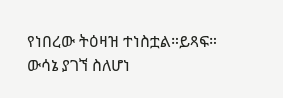የነበረው ትዕዛዝ ተነስቷል።ይጻፍ።
ውሳኔ ያገኘ ስለሆነ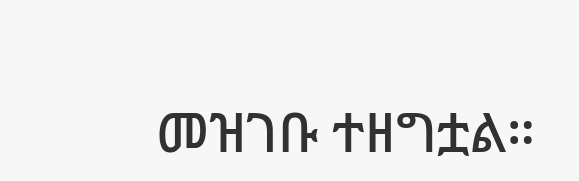መዝገቡ ተዘግቷል።